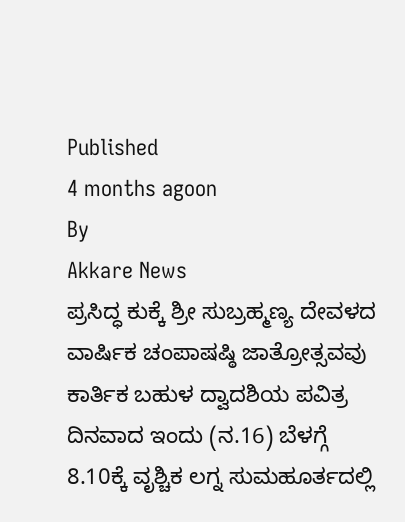Published
4 months agoon
By
Akkare News
ಪ್ರಸಿದ್ಧ ಕುಕ್ಕೆ ಶ್ರೀ ಸುಬ್ರಹ್ಮಣ್ಯ ದೇವಳದ ವಾರ್ಷಿಕ ಚಂಪಾಷಷ್ಠಿ ಜಾತ್ರೋತ್ಸವವು ಕಾರ್ತಿಕ ಬಹುಳ ದ್ವಾದಶಿಯ ಪವಿತ್ರ ದಿನವಾದ ಇಂದು (ನ.16) ಬೆಳಗ್ಗೆ 8.10ಕ್ಕೆ ವೃಶ್ಚಿಕ ಲಗ್ನ ಸುಮಹೂರ್ತದಲ್ಲಿ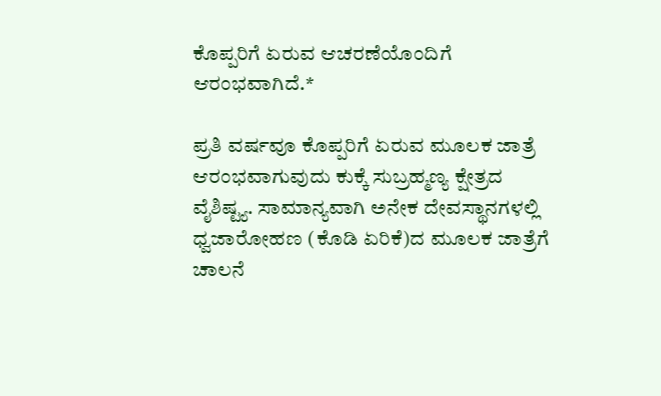ಕೊಪ್ಪರಿಗೆ ಏರುವ ಆಚರಣೆಯೊಂದಿಗೆ ಆರಂಭವಾಗಿದೆ.*

ಪ್ರತಿ ವರ್ಷವೂ ಕೊಪ್ಪರಿಗೆ ಏರುವ ಮೂಲಕ ಜಾತ್ರೆ ಆರಂಭವಾಗುವುದು ಕುಕ್ಕೆ ಸುಬ್ರಹ್ಮಣ್ಯ ಕ್ಷೇತ್ರದ ವೈಶಿಷ್ಟ್ಯ. ಸಾಮಾನ್ಯವಾಗಿ ಅನೇಕ ದೇವಸ್ಥಾನಗಳಲ್ಲಿ ಧ್ವಜಾರೋಹಣ (ಕೊಡಿ ಏರಿಕೆ)ದ ಮೂಲಕ ಜಾತ್ರೆಗೆ ಚಾಲನೆ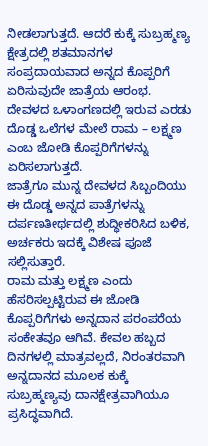ನೀಡಲಾಗುತ್ತದೆ. ಆದರೆ ಕುಕ್ಕೆ ಸುಬ್ರಹ್ಮಣ್ಯ ಕ್ಷೇತ್ರದಲ್ಲಿ ಶತಮಾನಗಳ ಸಂಪ್ರದಾಯವಾದ ಅನ್ನದ ಕೊಪ್ಪರಿಗೆ ಏರಿಸುವುದೇ ಜಾತ್ರೆಯ ಆರಂಭ. ದೇವಳದ ಒಳಾಂಗಣದಲ್ಲಿ ಇರುವ ಎರಡು ದೊಡ್ಡ ಒಲೆಗಳ ಮೇಲೆ ರಾಮ – ಲಕ್ಷ್ಮಣ ಎಂಬ ಜೋಡಿ ಕೊಪ್ಪರಿಗೆಗಳನ್ನು ಏರಿಸಲಾಗುತ್ತದೆ.
ಜಾತ್ರೆಗೂ ಮುನ್ನ ದೇವಳದ ಸಿಬ್ಬಂದಿಯು ಈ ದೊಡ್ಡ ಅನ್ನದ ಪಾತ್ರೆಗಳನ್ನು ದರ್ಪಣತೀರ್ಥದಲ್ಲಿ ಶುದ್ಧೀಕರಿಸಿದ ಬಳಿಕ, ಅರ್ಚಕರು ಇದಕ್ಕೆ ವಿಶೇಷ ಪೂಜೆ ಸಲ್ಲಿಸುತ್ತಾರೆ.
ರಾಮ ಮತ್ತು ಲಕ್ಷ್ಮಣ ಎಂದು ಹೆಸರಿಸಲ್ಪಟ್ಟಿರುವ ಈ ಜೋಡಿ ಕೊಪ್ಪರಿಗೆಗಳು ಅನ್ನದಾನ ಪರಂಪರೆಯ ಸಂಕೇತವೂ ಆಗಿವೆ. ಕೇವಲ ಹಬ್ಬದ ದಿನಗಳಲ್ಲಿ ಮಾತ್ರವಲ್ಲದೆ, ನಿರಂತರವಾಗಿ ಅನ್ನದಾನದ ಮೂಲಕ ಕುಕ್ಕೆ ಸುಬ್ರಹ್ಮಣ್ಯವು ದಾನಕ್ಷೇತ್ರವಾಗಿಯೂ ಪ್ರಸಿದ್ಧವಾಗಿದೆ.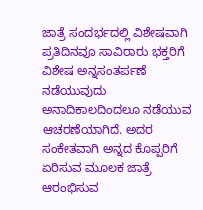ಜಾತ್ರೆ ಸಂದರ್ಭದಲ್ಲಿ ವಿಶೇಷವಾಗಿ ಪ್ರತಿದಿನವೂ ಸಾವಿರಾರು ಭಕ್ತರಿಗೆ ವಿಶೇಷ ಅನ್ನಸಂತರ್ಪಣೆ ನಡೆಯುವುದು ಅನಾದಿಕಾಲದಿಂದಲೂ ನಡೆಯುವ ಆಚರಣೆಯಾಗಿದೆ. ಅದರ ಸಂಕೇತವಾಗಿ ಅನ್ನದ ಕೊಪ್ಪರಿಗೆ ಏರಿಸುವ ಮೂಲಕ ಜಾತ್ರೆ ಆರಂಭಿಸುವ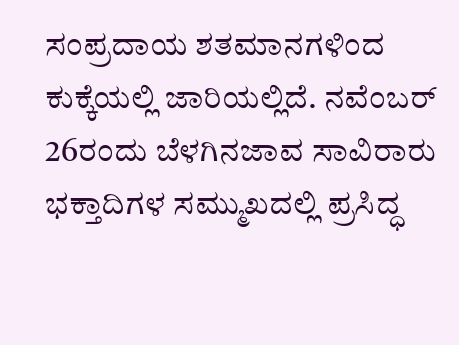ಸಂಪ್ರದಾಯ ಶತಮಾನಗಳಿಂದ ಕುಕ್ಕೆಯಲ್ಲಿ ಜಾರಿಯಲ್ಲಿದೆ. ನವೆಂಬರ್ 26ರಂದು ಬೆಳಗಿನಜಾವ ಸಾವಿರಾರು ಭಕ್ತಾದಿಗಳ ಸಮ್ಮುಖದಲ್ಲಿ ಪ್ರಸಿದ್ಧ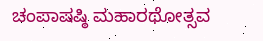ಚಂಪಾಷಷ್ಠಿ ಮಹಾರಥೋತ್ಸವ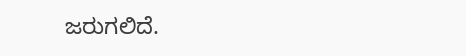ಜರುಗಲಿದೆ.